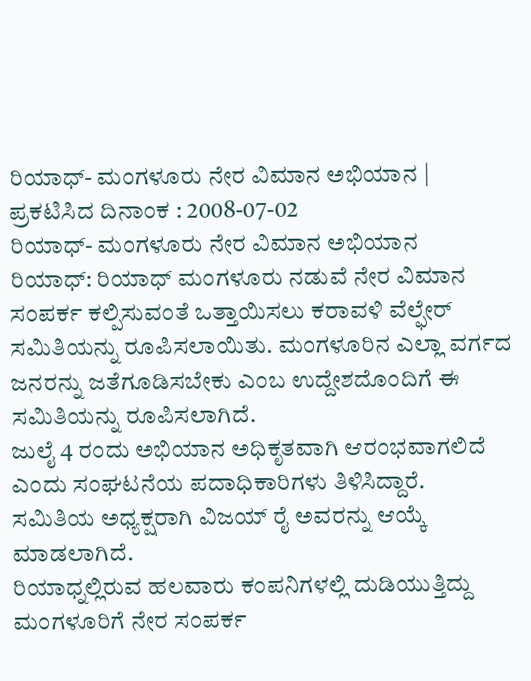ರಿಯಾಧ್- ಮಂಗಳೂರು ನೇರ ವಿಮಾನ ಅಭಿಯಾನ |
ಪ್ರಕಟಿಸಿದ ದಿನಾಂಕ : 2008-07-02
ರಿಯಾಧ್- ಮಂಗಳೂರು ನೇರ ವಿಮಾನ ಅಭಿಯಾನ
ರಿಯಾಧ್: ರಿಯಾಧ್ ಮಂಗಳೂರು ನಡುವೆ ನೇರ ವಿಮಾನ ಸಂಪರ್ಕ ಕಲ್ಪಿಸುವಂತೆ ಒತ್ತಾಯಿಸಲು ಕರಾವಳಿ ವೆಲ್ಫೇರ್ ಸಮಿತಿಯನ್ನು ರೂಪಿಸಲಾಯಿತು. ಮಂಗಳೂರಿನ ಎಲ್ಲಾ ವರ್ಗದ ಜನರನ್ನು ಜತೆಗೂಡಿಸಬೇಕು ಎಂಬ ಉದ್ದೇಶದೊಂದಿಗೆ ಈ ಸಮಿತಿಯನ್ನು ರೂಪಿಸಲಾಗಿದೆ.
ಜುಲೈ 4 ರಂದು ಅಭಿಯಾನ ಅಧಿಕೃತವಾಗಿ ಆರಂಭವಾಗಲಿದೆ ಎಂದು ಸಂಘಟನೆಯ ಪದಾಧಿಕಾರಿಗಳು ತಿಳಿಸಿದ್ದಾರೆ.
ಸಮಿತಿಯ ಅಧ್ಯಕ್ಷರಾಗಿ ವಿಜಯ್ ರೈ ಅವರನ್ನು ಆಯ್ಕೆ ಮಾಡಲಾಗಿದೆ.
ರಿಯಾಧ್ನಲ್ಲಿರುವ ಹಲವಾರು ಕಂಪನಿಗಳಲ್ಲಿ ದುಡಿಯುತ್ತಿದ್ದು ಮಂಗಳೂರಿಗೆ ನೇರ ಸಂಪರ್ಕ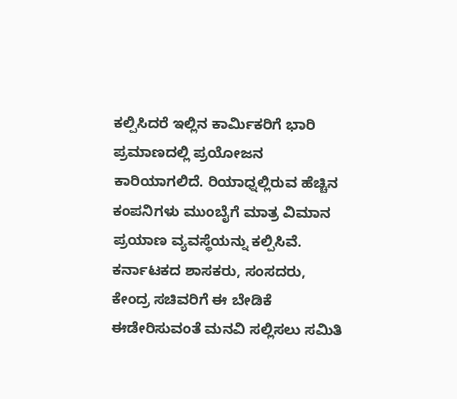ಕಲ್ಪಿಸಿದರೆ ಇಲ್ಲಿನ ಕಾರ್ಮಿಕರಿಗೆ ಭಾರಿ ಪ್ರಮಾಣದಲ್ಲಿ ಪ್ರಯೋಜನ ಕಾರಿಯಾಗಲಿದೆ. ರಿಯಾಧ್ನಲ್ಲಿರುವ ಹೆಚ್ಚಿನ ಕಂಪನಿಗಳು ಮುಂಬೈಗೆ ಮಾತ್ರ ವಿಮಾನ ಪ್ರಯಾಣ ವ್ಯವಸ್ಥೆಯನ್ನು ಕಲ್ಪಿಸಿವೆ. ಕರ್ನಾಟಕದ ಶಾಸಕರು, ಸಂಸದರು, ಕೇಂದ್ರ ಸಚಿವರಿಗೆ ಈ ಬೇಡಿಕೆ ಈಡೇರಿಸುವಂತೆ ಮನವಿ ಸಲ್ಲಿಸಲು ಸಮಿತಿ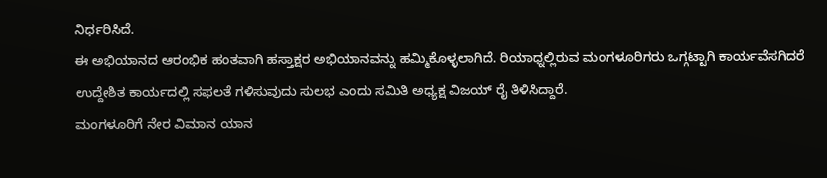ನಿರ್ಧರಿಸಿದೆ.
ಈ ಅಭಿಯಾನದ ಆರಂಭಿಕ ಹಂತವಾಗಿ ಹಸ್ತಾಕ್ಷರ ಅಭಿಯಾನವನ್ನು ಹಮ್ಮಿಕೊಳ್ಳಲಾಗಿದೆ. ರಿಯಾಧ್ನಲ್ಲಿರುವ ಮಂಗಳೂರಿಗರು ಒಗ್ಗಟ್ಟಾಗಿ ಕಾರ್ಯವೆಸಗಿದರೆ ಉದ್ದೇಶಿತ ಕಾರ್ಯದಲ್ಲಿ ಸಫಲತೆ ಗಳಿಸುವುದು ಸುಲಭ ಎಂದು ಸಮಿತಿ ಅಧ್ಯಕ್ಷ ವಿಜಯ್ ರೈ ತಿಳಿಸಿದ್ದಾರೆ.
ಮಂಗಳೂರಿಗೆ ನೇರ ವಿಮಾನ ಯಾನ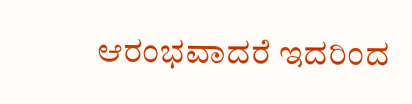ಆರಂಭವಾದರೆ ಇದರಿಂದ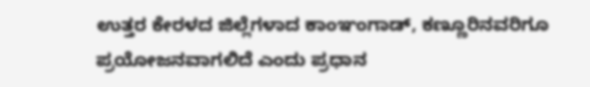ಉತ್ತರ ಕೇರಳದ ಜಿಲ್ಲೆಗಳಾದ ಕಾಂಞಂಗಾಡ್, ಕಣ್ಣೂರಿನವರಿಗೂ ಪ್ರಯೋಜನವಾಗಲಿದೆ ಎಂದು ಪ್ರಧಾನ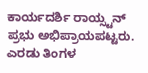ಕಾರ್ಯದರ್ಶಿ ರಾಯ್ಸ್ಟನ್ ಪ್ರಭು ಅಭಿಪ್ರಾಯಪಟ್ಟರು.
ಎರಡು ತಿಂಗಳ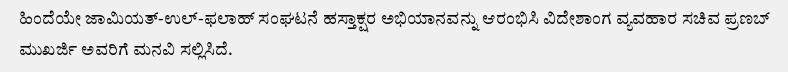ಹಿಂದೆಯೇ ಜಾಮಿಯತ್-ಉಲ್-ಫಲಾಹ್ ಸಂಘಟನೆ ಹಸ್ತಾಕ್ಷರ ಅಭಿಯಾನವನ್ನು ಆರಂಭಿಸಿ ವಿದೇಶಾಂಗ ವ್ಯವಹಾರ ಸಚಿವ ಪ್ರಣಬ್ ಮುಖರ್ಜಿ ಅವರಿಗೆ ಮನವಿ ಸಲ್ಲಿಸಿದೆ.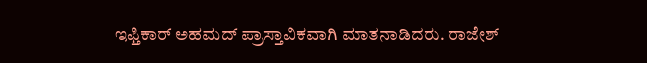ಇಫ್ತಿಕಾರ್ ಅಹಮದ್ ಪ್ರಾಸ್ತಾವಿಕವಾಗಿ ಮಾತನಾಡಿದರು. ರಾಜೇಶ್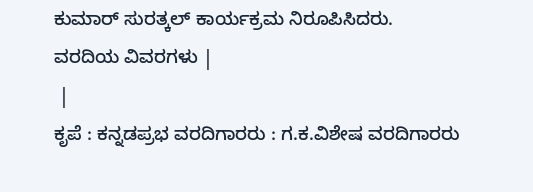ಕುಮಾರ್ ಸುರತ್ಕಲ್ ಕಾರ್ಯಕ್ರಮ ನಿರೂಪಿಸಿದರು.
ವರದಿಯ ವಿವರಗಳು |
 |
ಕೃಪೆ : ಕನ್ನಡಪ್ರಭ ವರದಿಗಾರರು : ಗ.ಕ.ವಿಶೇಷ ವರದಿಗಾರರು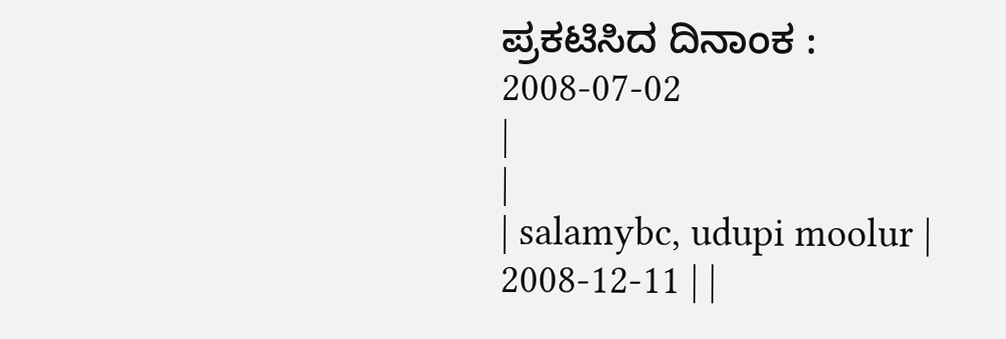ಪ್ರಕಟಿಸಿದ ದಿನಾಂಕ : 2008-07-02
|
|
| salamybc, udupi moolur | 2008-12-11 | |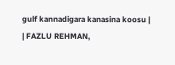gulf kannadigara kanasina koosu |
| FAZLU REHMAN,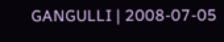GANGULLI | 2008-07-05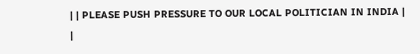| | PLEASE PUSH PRESSURE TO OUR LOCAL POLITICIAN IN INDIA |
|